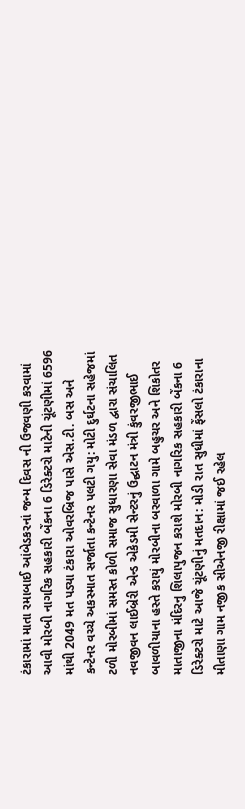ટંકારામાં માતા રમાબાઈ આંબેડકરનાં જન્મ દિવસ ની ઉજવણી કરવામાં આવી મોરબી નાગરિક સહકારી બેંકના 6 ડિરેક્ટરો માટેની ચૂંટણીમાં 6596 માંથી 2049 મત પડ્યા ટંકારા ઓવરબ્રિજ પાસે એસ.ટી. બસ અને કન્ટેનર વચ્ચે અકસ્માત સર્જાતા કન્ટેનર પલટી ગયુ: મોટી દુર્ઘટના સહેજમાં ટળી મોરબીમાં સમસ્ત કોળી સમાજ સુધારણા સેવા મંડળ દ્વારા સંચાલિત નવજીવન લાઈબ્રેરી એન્ડ એકેડમી સેન્ટરનું ઉદ્ઘાટન મંત્રી કુંવરજીભાઈ બાવળીયાના હસ્તે કરાયું મોરબીના બરવાળા ગામે બહુચર અને શિકોતર માતાજીના મંદિરનુ શિલાપુજન કરાશે મોરબી નાગરિક સહકારી બેંકના 6 ડિરેક્ટરો માટે આજે ચૂંટણીનું મતદાન: મોડી રાત સુધીમાં ફેંસલો ટંકારાના મીતાણા ગામ નજીક સીએનજી રીક્ષામાં જઈ રહેલ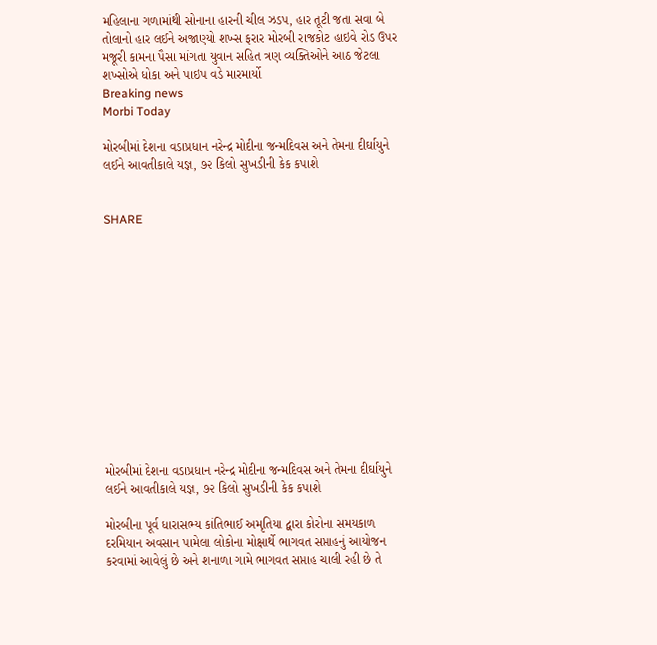મહિલાના ગળામાંથી સોનાના હારની ચીલ ઝડપ, હાર તૂટી જતા સવા બે તોલાનો હાર લઈને અજાણ્યો શખ્સ ફરાર મોરબી રાજકોટ હાઇવે રોડ ઉપર મજૂરી કામના પૈસા માંગતા યુવાન સહિત ત્રણ વ્યક્તિઓને આઠ જેટલા શખ્સોએ ધોકા અને પાઇપ વડે મારમાર્યો
Breaking news
Morbi Today

મોરબીમાં દેશના વડાપ્રધાન નરેન્દ્ર મોદીના જન્મદિવસ અને તેમના દીર્ઘાયુને લઈને આવતીકાલે યજ્ઞ, ૭૨ કિલો સુખડીની કેક કપાશે


SHARE













મોરબીમાં દેશના વડાપ્રધાન નરેન્દ્ર મોદીના જન્મદિવસ અને તેમના દીર્ઘાયુને લઈને આવતીકાલે યજ્ઞ, ૭૨ કિલો સુખડીની કેક કપાશે

મોરબીના પૂર્વ ધારાસભ્ય કાંતિભાઈ અમૃતિયા દ્વારા કોરોના સમયકાળ દરમિયાન અવસાન પામેલા લોકોના મોક્ષાર્થે ભાગવત સપ્તાહનું આયોજન કરવામાં આવેલું છે અને શનાળા ગામે ભાગવત સપ્તાહ ચાલી રહી છે તે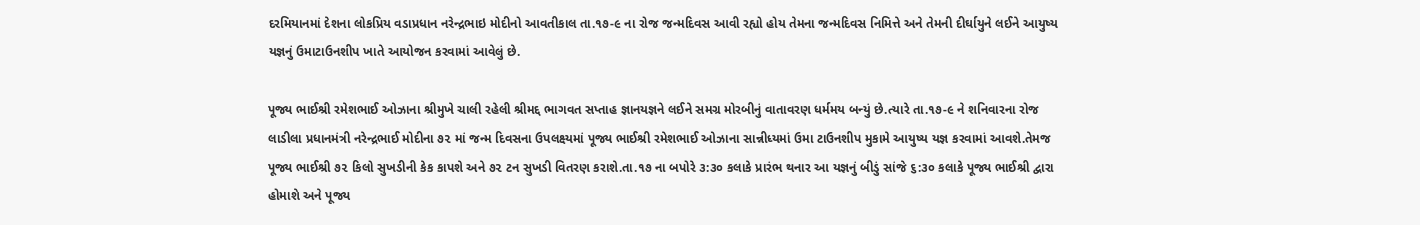દરમિયાનમાં દેશના લોકપ્રિય વડાપ્રધાન નરેન્દ્રભાઇ મોદીનો આવતીકાલ તા.૧૭-૯ ના રોજ જન્મદિવસ આવી રહ્યો હોય તેમના જન્મદિવસ નિમિત્તે અને તેમની દીર્ઘાયુને લઈને આયુષ્ય યજ્ઞનું ઉમાટાઉનશીપ ખાતે આયોજન કરવામાં આવેલું છે.

પૂજ્ય ભાઈશ્રી રમેશભાઈ ઓઝાના શ્રીમુખે ચાલી રહેલી શ્રીમદ્દ ભાગવત સપ્તાહ જ્ઞાનયજ્ઞને લઈને સમગ્ર મોરબીનું વાતાવરણ ધર્મમય બન્યું છે.ત્યારે તા.૧૭-૯ ને શનિવારના રોજ લાડીલા પ્રધાનમંત્રી નરેન્દ્રભાઈ મોદીના ૭૨ માં જન્મ દિવસના ઉપલક્ષ્યમાં પૂજ્ય ભાઈશ્રી રમેશભાઈ ઓઝાના સાન્નીધ્યમાં ઉમા ટાઉનશીપ મુકામે આયુષ્ય યજ્ઞ કરવામાં આવશે.તેમજ પૂજ્ય ભાઈશ્રી ૭૨ કિલો સુખડીની કેક કાપશે અને ૭૨ ટન સુખડી વિતરણ કરાશે.તા.૧૭ ના બપોરે ૩:૩૦ કલાકે પ્રારંભ થનાર આ યજ્ઞનું બીડું સાંજે ૬:૩૦ કલાકે પૂજ્ય ભાઈશ્રી દ્વારા હોમાશે અને પૂજ્ય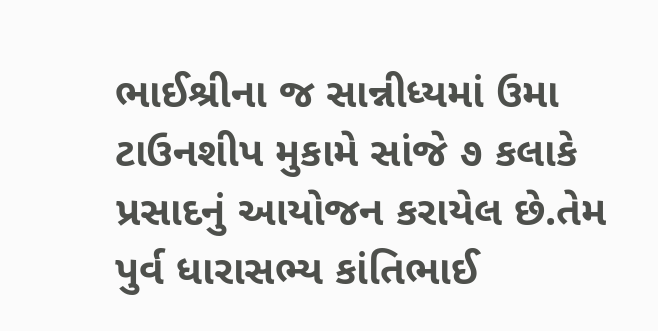ભાઈશ્રીના જ સાન્નીધ્યમાં ઉમા ટાઉનશીપ મુકામે સાંજે ૭ કલાકે પ્રસાદનું આયોજન કરાયેલ છે.તેમ પુર્વ ધારાસભ્ય કાંતિભાઈ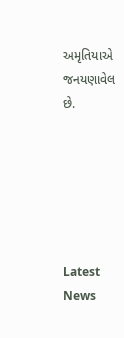અમૃતિયાએ જનયણાવેલ છે.






Latest News